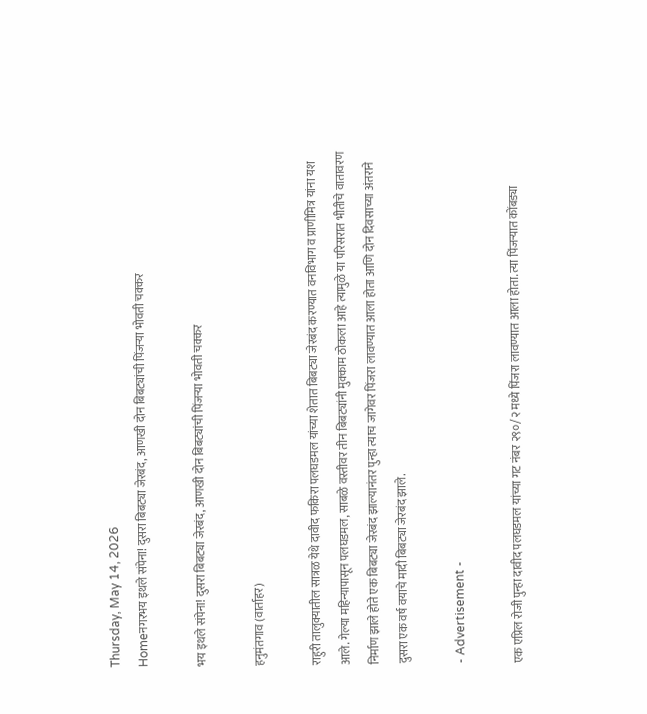Thursday, May 14, 2026
Homeनगरभय इथले संपेना! दुसरा बिबट्या जेरबंद, आणखी दोन बिबट्यांची पिंजऱ्या भोवती चक्कर

भय इथले संपेना! दुसरा बिबट्या जेरबंद, आणखी दोन बिबट्यांची पिंजऱ्या भोवती चक्कर

हनुमंतगाव (वार्ताहर)

राहुरी तालुक्यातील सात्रळ येथे दावीद फकिरा पलघडमल यांच्या शेतात बिबट्या जेरबंद करण्यात वनविभाग व प्राणीमित्र यांना यश आले. गेल्या महिन्यापासून पलघडमल, साबळे वस्तीवर तीन बिबट्यांनी मुक्काम ठोकला आहे त्यामुळे या परिसरात भीतीचे वातावरण निर्माण झाले होते एक बिबट्या जेरबंद झाल्यानंतर पुन्हा त्याच जागेवर पिंजरा लावण्यात आला होता आणि दोन दिवसाच्या अंतराने दुसरा एक वर्ष वयाचे मादी बिबट्या जेरबंद झाले.

- Advertisement -

एक एप्रिल रोजी पुन्हा दावीद पलघडमल यांच्या गट नंबर २९०/२ मध्ये पिंजरा लावण्यात आला होता. त्या पिंजऱ्यात कोंबड्या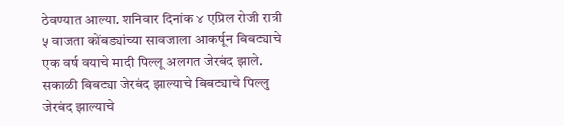ठेवण्यात आल्या. शनिवार दिनांक ४ एप्रिल रोजी रात्री ५ वाजता कोंबड्यांच्या सावजाला आकर्षून बिबट्याचे एक वर्ष वयाचे मादी पिल्लू अलगत जेरबंद झाले. सकाळी बिबट्या जेरबंद झाल्याचे बिबट्याचे पिल्लु जेरबंद झाल्याचे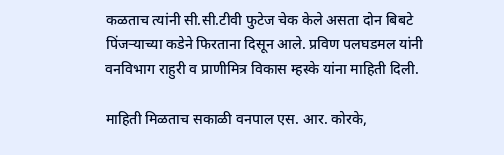कळताच त्यांनी सी.सी.टीवी फुटेज चेक केले असता दोन बिबटे पिंजऱ्याच्या कडेने फिरताना दिसून आले. प्रविण पलघडमल यांनी वनविभाग राहुरी व प्राणीमित्र विकास म्हस्के यांना माहिती दिली.

माहिती मिळताच सकाळी वनपाल एस. आर. कोरके,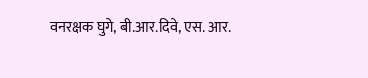वनरक्षक घुगे, बी.आर.दिवे, एस. आर.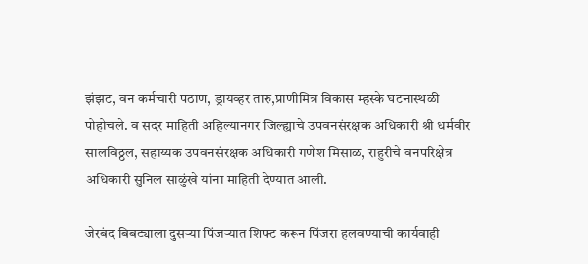झंझट, वन कर्मचारी पठाण, ड्रायव्हर तारु,प्राणीमित्र विकास म्हस्के घटनास्थळी पोहोचले. व सदर माहिती अहिल्यानगर जिल्ह्याचे उपवनसंरक्षक अधिकारी श्री धर्मवीर सालविठ्ठल, सहाय्यक उपवनसंरक्षक अधिकारी गणेश मिसाळ, राहुरीचे वनपरिक्षेत्र अधिकारी सुनिल साळुंखे यांना माहिती देण्यात आली.

जेरबंद बिबट्याला दुसऱ्या पिंजऱ्यात शिफ्ट करून पिंजरा हलवण्याची कार्यवाही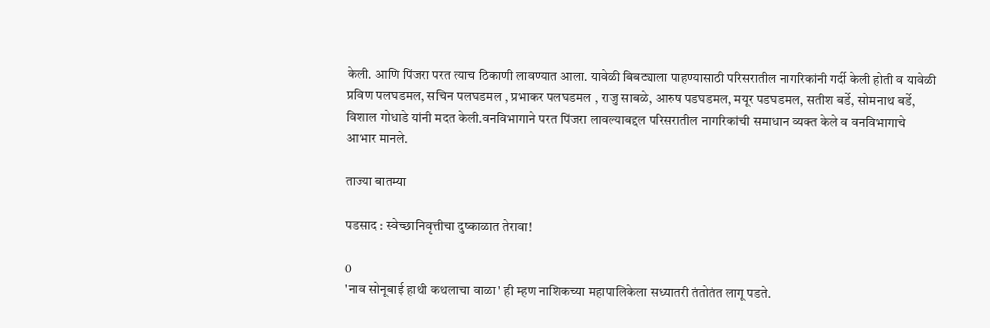केली. आणि पिंजरा परत त्याच ठिकाणी लावण्यात आला. यावेळी बिबट्याला पाहण्यासाठी परिसरातील नागरिकांनी गर्दी केली होती व यावेळी प्रविण पलघडमल, सचिन पलघडमल , प्रभाकर पलघडमल , राजु साबळे, आरुष पडघडमल, मयूर पडघडमल, सतीश बर्डे, सोमनाथ बर्डे, विशाल गोधाडे यांनी मदत केली.वनविभागाने परत पिंजरा लावल्याबद्दल परिसरातील नागरिकांची समाधान व्यक्त केले व वनविभागाचे आभार मानले.

ताज्या बातम्या

पडसाद : स्वेच्छानिवृत्तीचा दुष्काळात तेरावा!

0
'नाव सोनूबाई हाथी कथलाचा वाळा' ही म्हण नाशिकच्या महापालिकेला सध्यातरी तंतोतंत लागू पडते.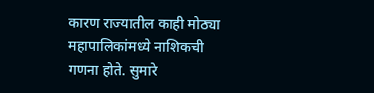कारण राज्यातील काही मोठ्या महापालिकांमध्ये नाशिकची गणना होते. सुमारे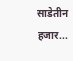साडेतीन हजार...